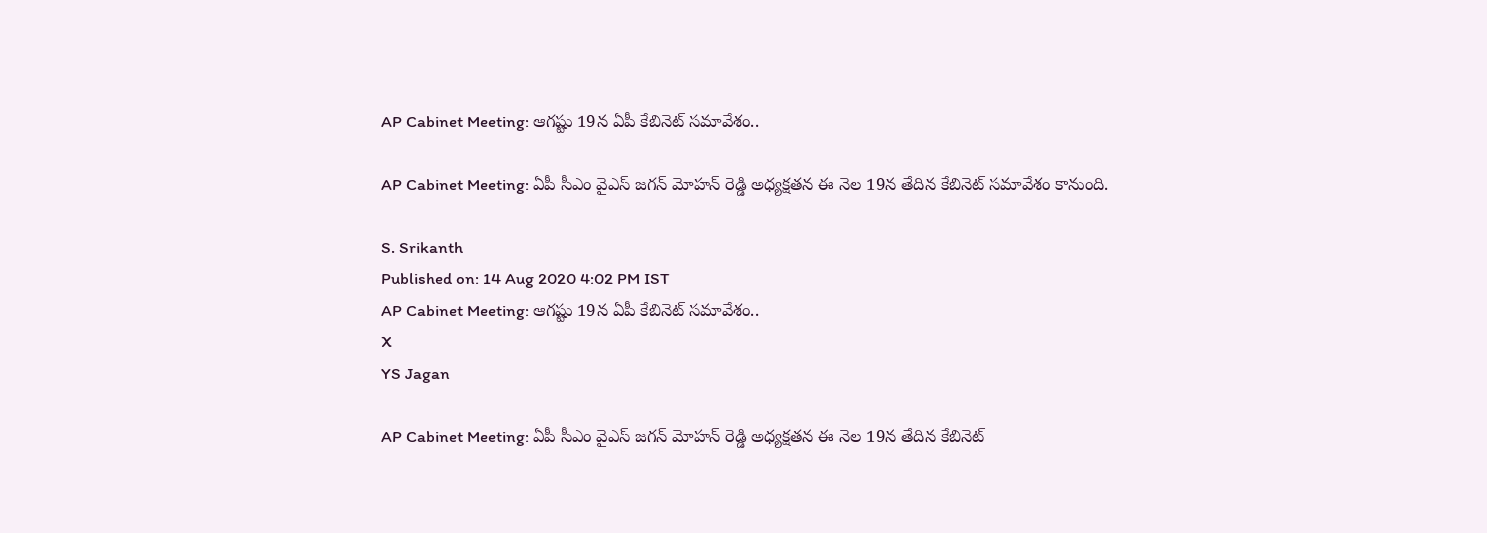AP Cabinet Meeting: ఆగష్టు 19న ఏపీ కేబినెట్ స‌మావేశం..

AP Cabinet Meeting: ఏపీ సీఎం వైఎస్ జగన్ మోహన్ రెడ్డి అధ్యక్షతన ఈ నెల 19న తేదిన కేబినెట్ సమావేశం కానుంది.

S. Srikanth
Published on: 14 Aug 2020 4:02 PM IST
AP Cabinet Meeting: ఆగష్టు 19న ఏపీ కేబినెట్ స‌మావేశం..
X
YS Jagan

AP Cabinet Meeting: ఏపీ సీఎం వైఎస్ జగన్ మోహన్ రెడ్డి అధ్యక్షతన ఈ నెల 19న తేదిన కేబినెట్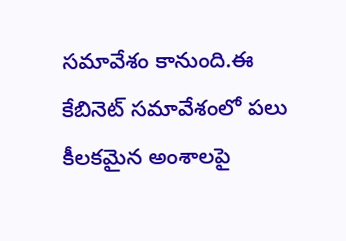సమావేశం కానుంది.ఈ కేబినెట్ సమావేశంలో పలు కీలకమైన అంశాలపై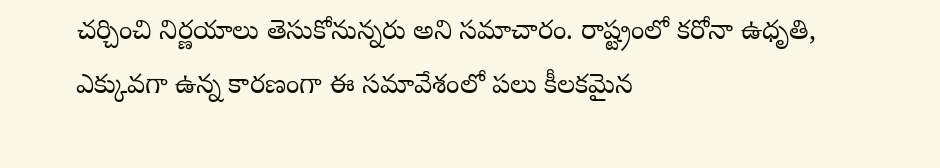చర్చించి నిర్ణయాలు తెసుకోనున్నరు అని సమాచారం. రాష్ట్రంలో కరోనా ఉధృతి, ఎక్కువగా ఉన్న కారణంగా ఈ సమావేశంలో పలు కీలకమైన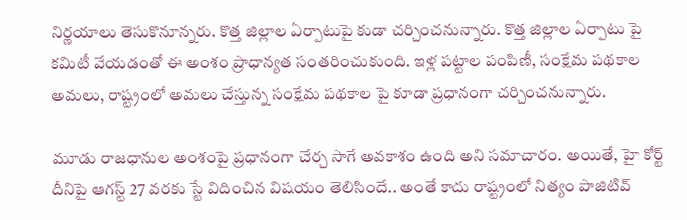నిర్ణయాలు తెసుకొనూన్నరు. కొత్త జిల్లాల ఏర్పాటుపై కుడా చర్చించనున్నారు. కొత్త జిల్లాల ఏర్పాటు పై కమిటీ వేయడంతో ఈ అంశం ప్రాధాన్యత సంతరించుకుంది. ఇళ్ల పట్టాల పంపిణీ, సంక్షేమ పథకాల అమలు, రాష్ట్రంలో అమలు చేస్తున్న సంక్షేమ పథకాల పై కూడా ప్రధానంగా చర్చించనున్నారు.

మూడు రాజధానుల అంశంపై ప్రధానంగా చేర్చ సాగే అవకాశం ఉంది అని సమాచారం. అయితే, హై కోర్ట్ దీనిపై ఆగస్ట్ 27 వరకు స్టే విదించిన విషయం తెలిసిందే.. అంతే కాదు రాష్ట్రంలో నిత్యం పాజిటివ్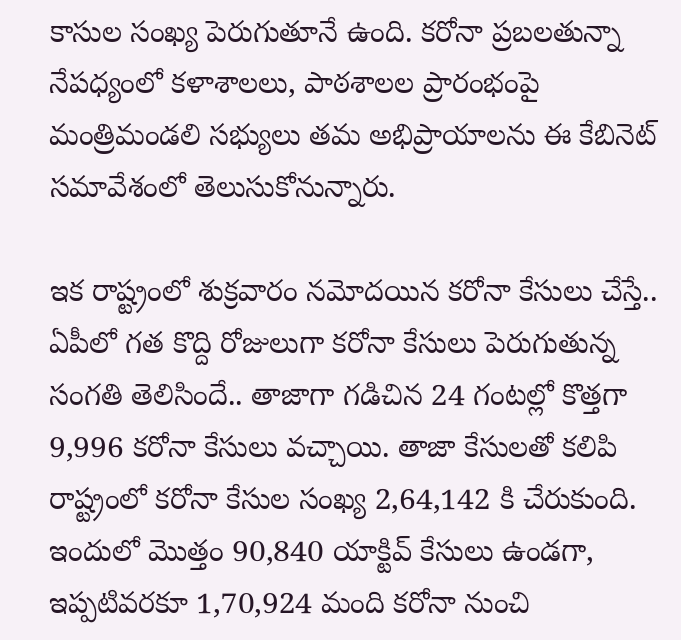కాసుల సంఖ్య పెరుగుతూనే ఉంది. కరోనా ప్రబలతున్నా నేపధ్యంలో కళాశాలలు, పాఠశాలల ప్రారంభంపై మంత్రిమండలి సభ్యులు తమ అభిప్రాయాలను ఈ కేబినెట్ సమావేశంలో తెలుసుకోనున్నారు.

ఇక రాష్ట్రంలో శుక్రవారం నమోదయిన కరోనా కేసులు చేస్తే.. ఏపీలో గత కొద్ది రోజులుగా కరోనా కేసులు పెరుగుతున్న సంగతి తెలిసిందే.. తాజాగా గడిచిన 24 గంటల్లో కొత్తగా 9,996 కరోనా కేసులు వచ్చాయి. తాజా కేసులతో కలిపి రాష్ట్రంలో కరోనా కేసుల సంఖ్య 2,64,142 కి చేరుకుంది. ఇందులో మొత్తం 90,840 యాక్టివ్ కేసులు ఉండగా, ఇప్పటివరకూ 1,70,924 మంది కరోనా నుంచి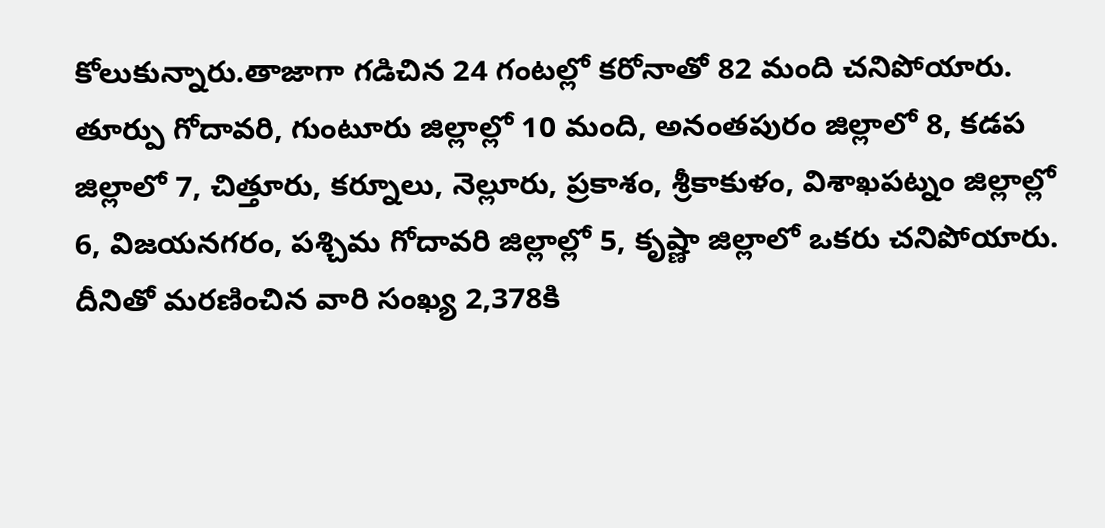కోలుకున్నారు.తాజాగా గడిచిన 24 గంటల్లో కరోనాతో 82 మంది చనిపోయారు. తూర్పు గోదావరి, గుంటూరు జిల్లాల్లో 10 మంది, అనంతపురం జిల్లాలో 8, కడప జిల్లాలో 7, చిత్తూరు, కర్నూలు, నెల్లూరు, ప్రకాశం, శ్రీకాకుళం, విశాఖపట్నం జిల్లాల్లో 6, విజయనగరం, పశ్చిమ గోదావరి జిల్లాల్లో 5, కృష్ణా జిల్లాలో ఒకరు చనిపోయారు. దీనితో మరణించిన వారి సంఖ్య 2,378కి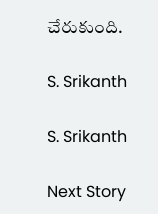చేరుకుంది.

S. Srikanth

S. Srikanth

Next Story